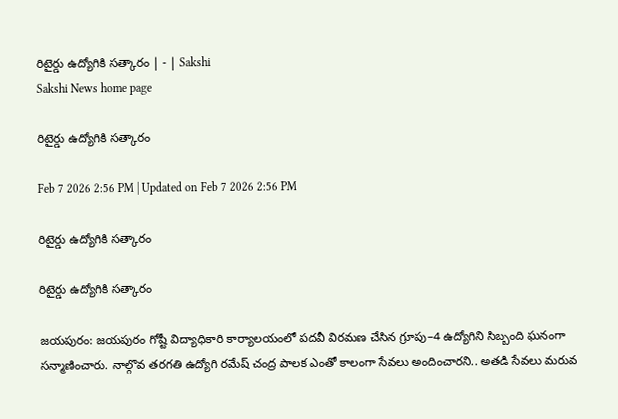రిటైర్డు ఉద్యోగికి సత్కారం | - | Sakshi
Sakshi News home page

రిటైర్డు ఉద్యోగికి సత్కారం

Feb 7 2026 2:56 PM | Updated on Feb 7 2026 2:56 PM

రిటైర్డు ఉద్యోగికి సత్కారం

రిటైర్డు ఉద్యోగికి సత్కారం

జయపురం: జయపురం గోష్టీ విద్యాధికారి కార్యాలయంలో పదవీ విరమణ చేసిన గ్రూపు–4 ఉద్యోగిని సిబ్బంది ఘనంగా సన్మాణించారు. నాల్గొవ తరగతి ఉద్యోగి రమేష్‌ చంద్ర పాలక ఎంతో కాలంగా సేవలు అందించారని.. అతడి సేవలు మరువ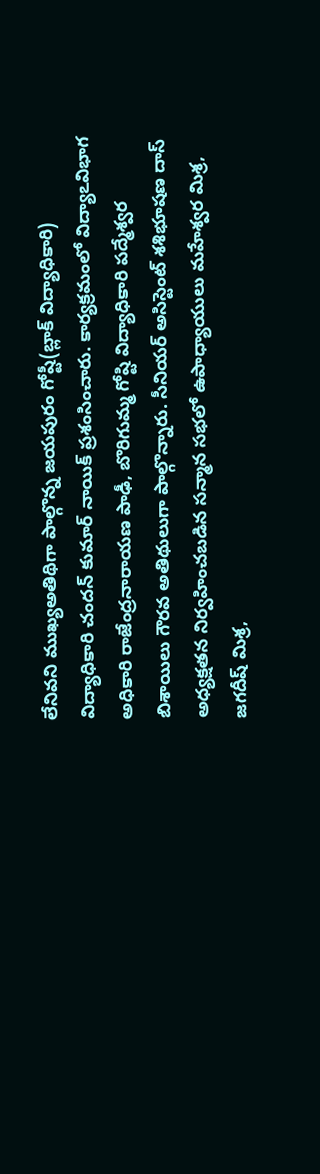లేనివని ముఖ్యఅతిథిగా పాల్గొన్న జయపురం గోష్టీ(బ్లాక్‌ విద్యాధికారి) విద్యాధికారి చందన్‌ కుమార్‌ నాయిక్‌ ప్రశంసించారు. కార్యక్రమంలో విద్యాఽవిభాగ అధికారి రాజేంద్రనారాయణ పాఢీ, బొరిగుమ్మ గోష్టి విద్యాధికారి పద్మేశ్వర బిశాయిలు గౌరవ అతిథులుగా పాల్గొన్నారు. సీనియర్‌ అసిస్టెంట్‌ శశిభూషణ దాస్‌ అధ్యక్షతన నిర్వహించబడిన సన్మాన సభలో ఉపాధ్యాయులు మహేశ్వర మిశ్ర, జగదీష్‌ మిశ్ర,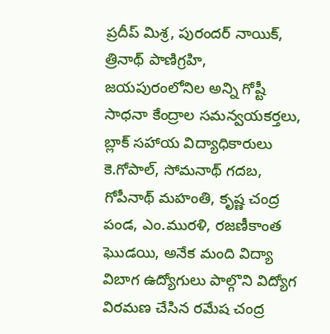ప్రదీప్‌ మిశ్ర, పురందర్‌ నాయిక్‌, త్రినాథ్‌ పాణిగ్రహి, జయపురంలోనిల అన్ని గోష్టీ సాధనా కేంద్రాల సమన్వయకర్తలు, బ్లాక్‌ సహాయ విద్యాధికారులు కె.గోపాల్‌, సోమనాథ్‌ గదబ, గోపీనాథ్‌ మహంతి, కృష్ణ చంద్ర పండ, ఎం.మురళి, రజణీకాంత ఘొడయి, అనేక మంది విద్యా విబాగ ఉద్యోగులు పాల్గొని విద్యోగ విరమణ చేసిన రమేష చంద్ర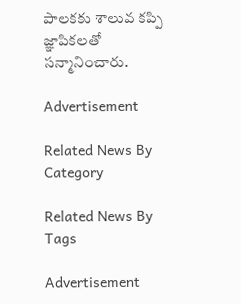పాలకకు శాలువ కప్పి జ్ఞాపికలతో సన్మానించారు.

Advertisement

Related News By Category

Related News By Tags

Advertisement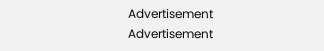Advertisement
Advertisement